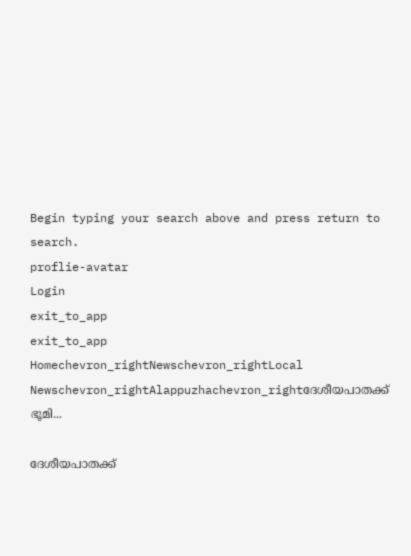Begin typing your search above and press return to search.
proflie-avatar
Login
exit_to_app
exit_to_app
Homechevron_rightNewschevron_rightLocal Newschevron_rightAlappuzhachevron_rightദേശീയപാതക്ക് ഭൂമി...

ദേശീയപാതക്ക്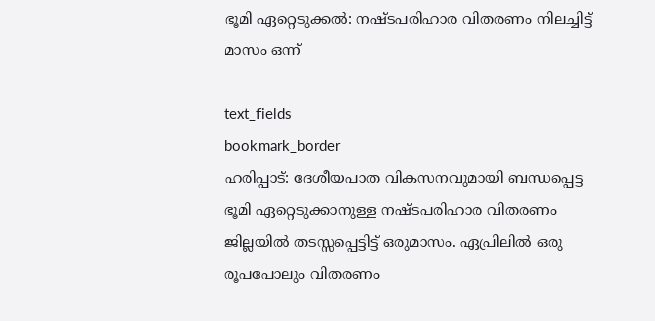ഭൂമി ഏറ്റെടുക്കൽ: നഷ്ടപരിഹാര വിതരണം നിലച്ചിട്ട് മാസം ഒന്ന്

text_fields
bookmark_border
ഹരിപ്പാട്: ദേശീയപാത വികസനവുമായി ബന്ധപ്പെട്ട ഭൂമി ഏറ്റെടുക്കാനുള്ള നഷ്ടപരിഹാര വിതരണം ജില്ലയിൽ തടസ്സപ്പെട്ടിട്ട് ഒരുമാസം. ഏപ്രിലിൽ ഒരു രൂപപോലും വിതരണം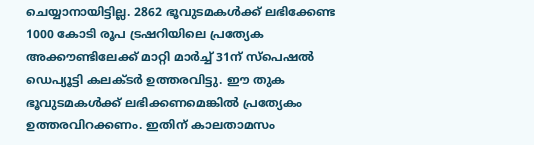ചെയ്യാനായിട്ടില്ല. 2862 ഭൂവുടമകൾക്ക് ലഭിക്കേണ്ട 1000 കോടി രൂപ ട്രഷറിയിലെ പ്രത്യേക അക്കൗണ്ടിലേക്ക് മാറ്റി മാർച്ച് 31ന് സ്പെഷൽ ഡെപ്യൂട്ടി കലക്ടർ ഉത്തരവിട്ടു. ഈ തുക ഭൂവുടമകൾക്ക് ലഭിക്കണമെങ്കിൽ പ്രത്യേകം ഉത്തരവിറക്കണം. ഇതിന് കാലതാമസം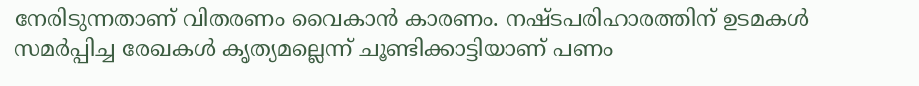നേരിടുന്നതാണ് വിതരണം വൈകാൻ കാരണം. നഷ്ടപരിഹാരത്തിന് ഉടമകൾ സമർപ്പിച്ച രേഖകൾ കൃത്യമല്ലെന്ന് ചൂണ്ടിക്കാട്ടിയാണ് പണം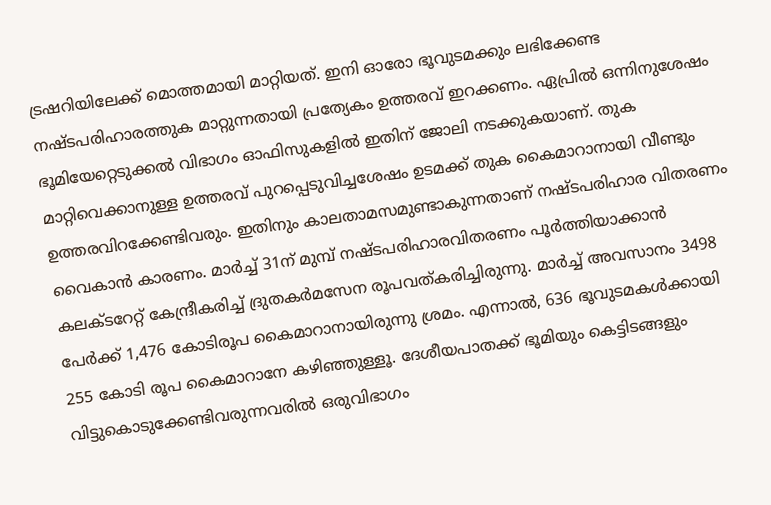ട്രഷറിയിലേക്ക് മൊത്തമായി മാറ്റിയത്. ഇനി ഓരോ ഭൂവുടമക്കും ലഭിക്കേണ്ട നഷ്ടപരിഹാരത്തുക മാറ്റുന്നതായി പ്രത്യേകം ഉത്തരവ്‌ ഇറക്കണം. ഏപ്രിൽ ഒന്നിനുശേഷം ഭൂമിയേറ്റെടുക്കൽ വിഭാഗം ഓഫിസുകളിൽ ഇതിന് ജോലി നടക്കുകയാണ്. തുക മാറ്റിവെക്കാനുള്ള ഉത്തരവ് പുറപ്പെടുവിച്ചശേഷം ഉടമക്ക് തുക കൈമാറാനായി വീണ്ടും ഉത്തരവിറക്കേണ്ടിവരും. ഇതിനും കാലതാമസമുണ്ടാകുന്നതാണ് നഷ്ടപരിഹാര വിതരണം വൈകാൻ കാരണം. മാർച്ച് 31ന് മുമ്പ് നഷ്ടപരിഹാരവിതരണം പൂർത്തിയാക്കാൻ കലക്ടറേറ്റ് കേന്ദ്രീകരിച്ച് ദ്രുതകർമസേന രൂപവത്കരിച്ചിരുന്നു. മാർച്ച് അവസാനം 3498 പേർക്ക് 1,476 കോടിരൂപ കൈമാറാനായിരുന്നു ശ്രമം. എന്നാൽ, 636 ഭൂവുടമകൾക്കായി 255 കോടി രൂപ കൈമാറാനേ കഴിഞ്ഞുള്ളൂ. ദേശീയപാതക്ക് ഭൂമിയും കെട്ടിടങ്ങളും വിട്ടുകൊടുക്കേണ്ടിവരുന്നവരിൽ ഒരുവിഭാഗം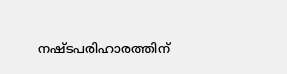നഷ്ടപരിഹാരത്തിന്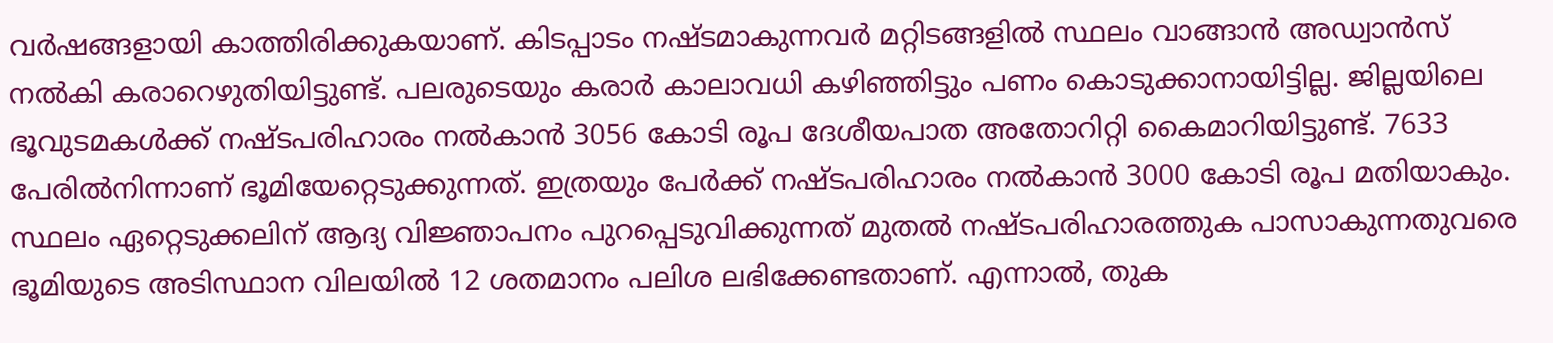വർഷങ്ങളായി കാത്തിരിക്കുകയാണ്. കിടപ്പാടം നഷ്ടമാകുന്നവർ മറ്റിടങ്ങളിൽ സ്ഥലം വാങ്ങാൻ അഡ്വാൻസ് നൽകി കരാറെഴുതിയിട്ടുണ്ട്. പലരുടെയും കരാർ കാലാവധി കഴിഞ്ഞിട്ടും പണം കൊടുക്കാനായിട്ടില്ല. ജില്ലയിലെ ഭൂവുടമകൾക്ക് നഷ്ടപരിഹാരം നൽകാൻ 3056 കോടി രൂപ ദേശീയപാത അതോറിറ്റി കൈമാറിയിട്ടുണ്ട്. 7633 പേരിൽനിന്നാണ് ഭൂമിയേറ്റെടുക്കുന്നത്. ഇത്രയും പേർക്ക് നഷ്ടപരിഹാരം നൽകാൻ 3000 കോടി രൂപ മതിയാകും. സ്ഥലം ഏറ്റെടുക്കലിന് ആദ്യ വിജ്ഞാപനം പുറപ്പെടുവിക്കുന്നത് മുതൽ നഷ്ടപരിഹാരത്തുക പാസാകുന്നതുവരെ ഭൂമിയുടെ അടിസ്ഥാന വിലയിൽ 12 ശതമാനം പലിശ ലഭിക്കേണ്ടതാണ്. എന്നാൽ, തുക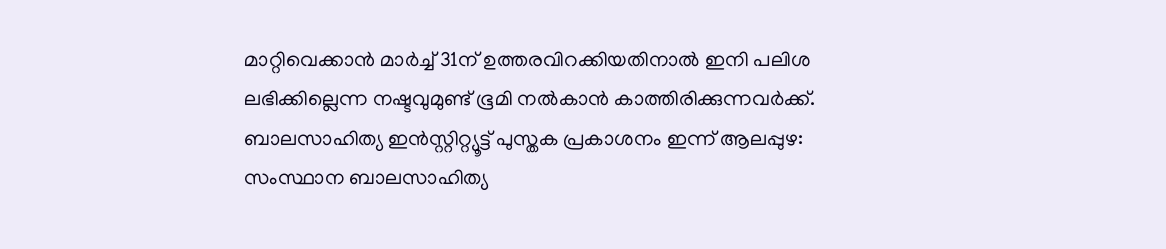മാറ്റിവെക്കാൻ മാർച്ച് 31ന് ഉത്തരവിറക്കിയതിനാൽ ഇനി പലിശ ലഭിക്കില്ലെന്ന നഷ്ടവുമുണ്ട് ഭൂമി നൽകാൻ കാത്തിരിക്കുന്നവർക്ക്. ബാലസാഹിത്യ ഇൻസ്റ്റിറ്റ്യൂട്ട് പുസ്തക പ്രകാശനം ഇന്ന് ആലപ്പുഴ: സംസ്ഥാന ബാലസാഹിത്യ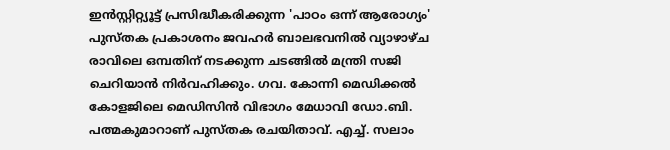ഇൻസ്റ്റിറ്റ്യൂട്ട് പ്രസിദ്ധീകരിക്കുന്ന 'പാഠം ഒന്ന് ആരോഗ്യം' പുസ്തക പ്രകാശനം ജവഹർ ബാലഭവനിൽ വ്യാഴാഴ്ച രാവിലെ ഒമ്പതിന് നടക്കുന്ന ചടങ്ങിൽ മന്ത്രി സജി ചെറിയാൻ നിർവഹിക്കും. ഗവ. കോന്നി മെഡിക്കൽ കോളജിലെ മെഡിസിൻ വിഭാഗം മേധാവി ഡോ.ബി. പത്മകുമാറാണ് പുസ്തക രചയിതാവ്. എച്ച്. സലാം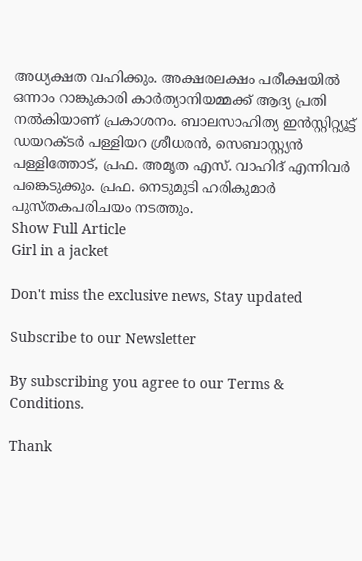അധ്യക്ഷത വഹിക്കും. അക്ഷരലക്ഷം പരീക്ഷയിൽ ഒന്നാം റാങ്കുകാരി കാർത്യാനിയമ്മക്ക് ആദ്യ പ്രതി നൽകിയാണ് പ്രകാശനം. ബാലസാഹിത്യ ഇൻസ്റ്റിറ്റ്യൂട്ട് ഡയറക്ടർ പള്ളിയറ ശ്രീധരൻ, സെബാസ്റ്റ്യൻ പള്ളിത്തോട്, പ്രഫ. അമൃത എസ്. വാഹിദ് എന്നിവർ പങ്കെടുക്കും. പ്രഫ. നെടുമുടി ഹരികുമാർ പുസ്തകപരിചയം നടത്തും.
Show Full Article
Girl in a jacket

Don't miss the exclusive news, Stay updated

Subscribe to our Newsletter

By subscribing you agree to our Terms & Conditions.

Thank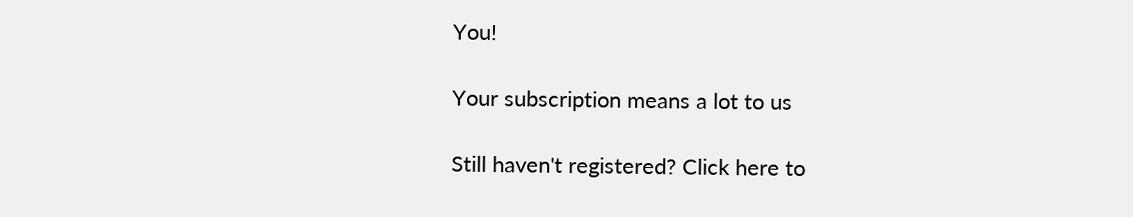You!

Your subscription means a lot to us

Still haven't registered? Click here to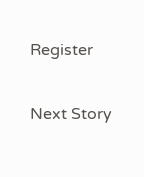Register

Next Story